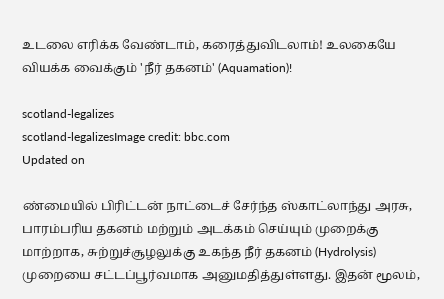உடலை எரிக்க வேண்டாம், கரைத்துவிடலாம்! உலகையே வியக்க வைக்கும் 'நீர் தகனம்' (Aquamation)!

scotland-legalizes
scotland-legalizesImage credit: bbc.com
Updated on

ண்மையில் பிரிட்டன் நாட்டைச் சேர்ந்த ஸ்காட்லாந்து அரசு, பாரம்பரிய தகனம் மற்றும் அடக்கம் செய்யும் முறைக்கு மாற்றாக, சுற்றுச்சூழலுக்கு உகந்த நீர் தகனம் (Hydrolysis) முறையை சட்டப்பூர்வமாக அனுமதித்துள்ளது. இதன் மூலம்,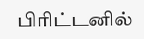பிரிட்டனில்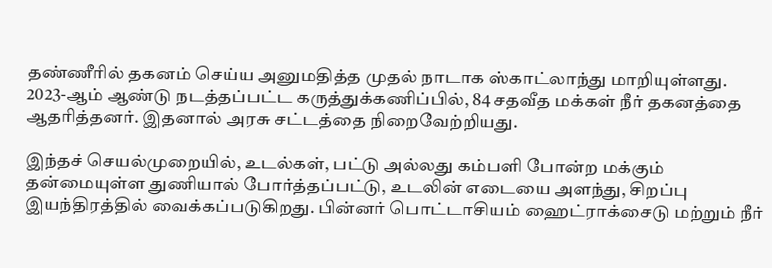தண்ணீரில் தகனம் செய்ய அனுமதித்த முதல் நாடாக ஸ்காட்லாந்து மாறியுள்ளது.  2023-ஆம் ஆண்டு நடத்தப்பட்ட கருத்துக்கணிப்பில், 84 சதவீத மக்கள் நீர் தகனத்தை ஆதரித்தனர். இதனால் அரசு சட்டத்தை நிறைவேற்றியது.

இந்தச் செயல்முறையில், உடல்கள், பட்டு அல்லது கம்பளி போன்ற மக்கும் தன்மையுள்ள துணியால் போர்த்தப்பட்டு, உடலின் எடையை அளந்து, சிறப்பு இயந்திரத்தில் வைக்கப்படுகிறது. பின்னர் பொட்டாசியம் ஹைட்ராக்சைடு மற்றும் நீர்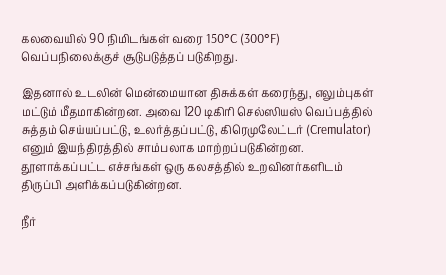கலவையில் 90 நிமிடங்கள் வரை 150°C (300°F) வெப்பநிலைக்குச் சூடுபடுத்தப் படுகிறது.

இதனால் உடலின் மென்மையான திசுக்கள் கரைந்து, எலும்புகள் மட்டும் மீதமாகின்றன. அவை 120 டிகிரி செல்ஸியஸ் வெப்பத்தில் சுத்தம் செய்யப்பட்டு, உலர்த்தப்பட்டு, கிரெமுலேட்டர் (Cremulator) எனும் இயந்திரத்தில் சாம்பலாக மாற்றப்படுகின்றன. தூளாக்கப்பட்ட எச்சங்கள் ஒரு கலசத்தில் உறவினர்களிடம் திருப்பி அளிக்கப்படுகின்றன.

நீர்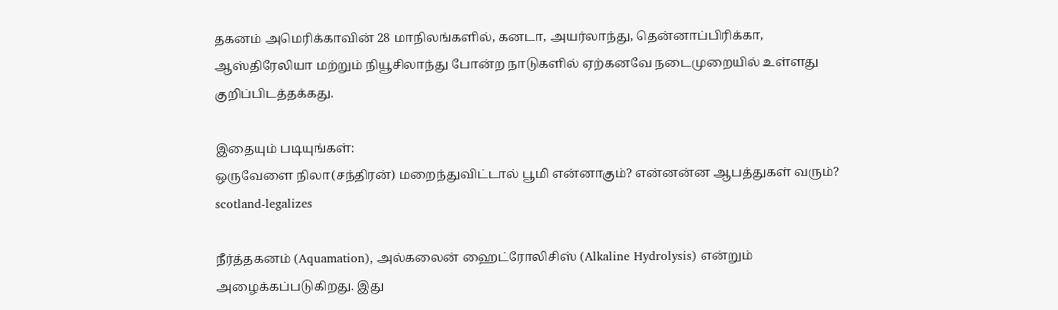தகனம் அமெரிக்காவின் 28 மாநிலங்களில், கனடா, அயர்லாந்து, தென்னாப்பிரிக்கா, ஆஸ்திரேலியா மற்றும் நியூசிலாந்து போன்ற நாடுகளில் ஏற்கனவே நடைமுறையில் உள்ளது குறிப்பிடத்தக்கது.

இதையும் படியுங்கள்:
ஒருவேளை நிலா(சந்திரன்) மறைந்துவிட்டால் பூமி என்னாகும்? என்னன்ன ஆபத்துகள் வரும்?
scotland-legalizes

நீர்த்தகனம் (Aquamation), அல்கலைன் ஹைட்ரோலிசிஸ் (Alkaline Hydrolysis) என்றும் அழைக்கப்படுகிறது. இது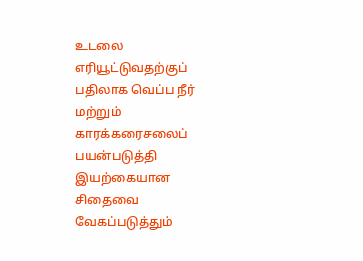உடலை எரியூட்டுவதற்குப் பதிலாக வெப்ப நீர் மற்றும் காரக்கரைசலைப் பயன்படுத்தி இயற்கையான சிதைவை வேகப்படுத்தும்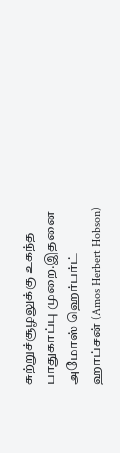சுற்றுச்சூழலுக்கு உகந்த  பாதுகாப்பு முறை.இதனை அமோஸ் ஹெர்பர்ட் ஹாப்சன் (Amos Herbert Hobson)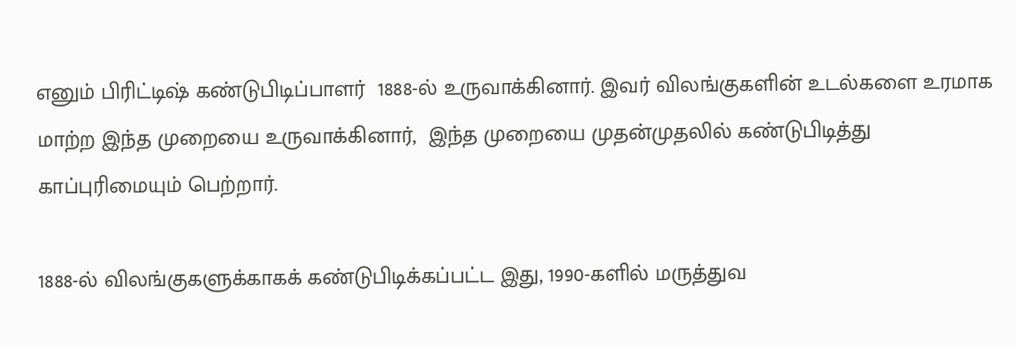எனும் பிரிட்டிஷ் கண்டுபிடிப்பாளர்  1888-ல் உருவாக்கினார். இவர் விலங்குகளின் உடல்களை உரமாக மாற்ற இந்த முறையை உருவாக்கினார்,  இந்த முறையை முதன்முதலில் கண்டுபிடித்து காப்புரிமையும் பெற்றார்.

1888-ல் விலங்குகளுக்காகக் கண்டுபிடிக்கப்பட்ட இது, 1990-களில் மருத்துவ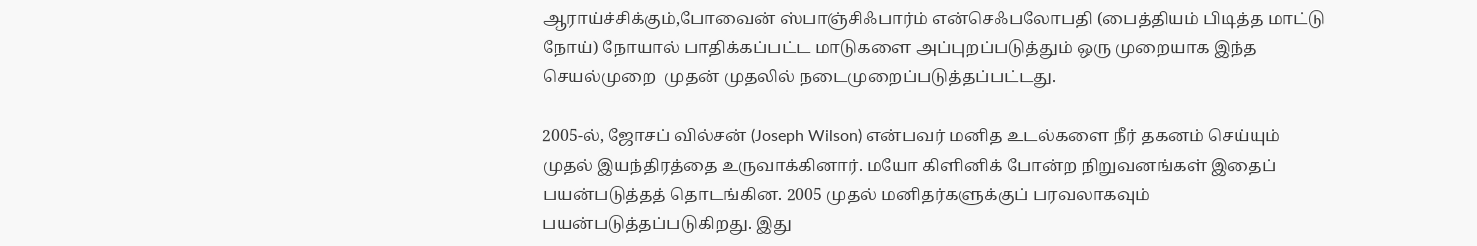ஆராய்ச்சிக்கும்,போவைன் ஸ்பாஞ்சிஃபார்ம் என்செஃபலோபதி (பைத்தியம் பிடித்த மாட்டு நோய்) நோயால் பாதிக்கப்பட்ட மாடுகளை அப்புறப்படுத்தும் ஒரு முறையாக இந்த செயல்முறை  முதன் முதலில் நடைமுறைப்படுத்தப்பட்டது.

2005-ல், ஜோசப் வில்சன் (Joseph Wilson) என்பவர் மனித உடல்களை நீர் தகனம் செய்யும் முதல் இயந்திரத்தை உருவாக்கினார். மயோ கிளினிக் போன்ற நிறுவனங்கள் இதைப் பயன்படுத்தத் தொடங்கின. 2005 முதல் மனிதர்களுக்குப் பரவலாகவும் பயன்படுத்தப்படுகிறது. இது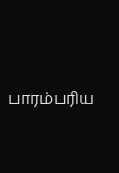பாரம்பரிய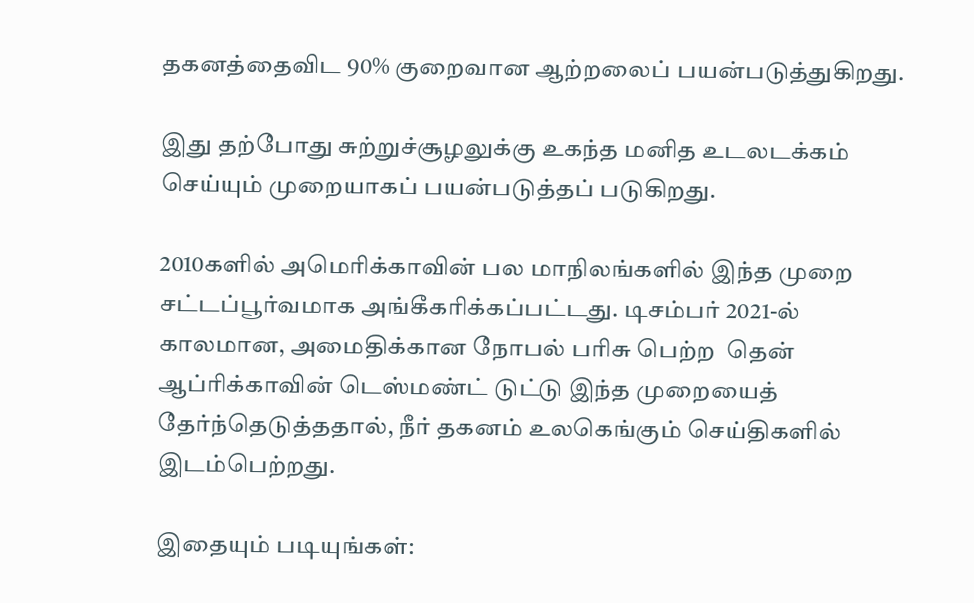தகனத்தைவிட 90% குறைவான ஆற்றலைப் பயன்படுத்துகிறது.

இது தற்போது சுற்றுச்சூழலுக்கு உகந்த மனித உடலடக்கம் செய்யும் முறையாகப் பயன்படுத்தப் படுகிறது.

2010களில் அமெரிக்காவின் பல மாநிலங்களில் இந்த முறை சட்டப்பூர்வமாக அங்கீகரிக்கப்பட்டது. டிசம்பர் 2021-ல் காலமான, அமைதிக்கான நோபல் பரிசு பெற்ற  தென் ஆப்ரிக்காவின் டெஸ்மண்ட் டுட்டு இந்த முறையைத் தேர்ந்தெடுத்ததால், நீர் தகனம் உலகெங்கும் செய்திகளில் இடம்பெற்றது.

இதையும் படியுங்கள்: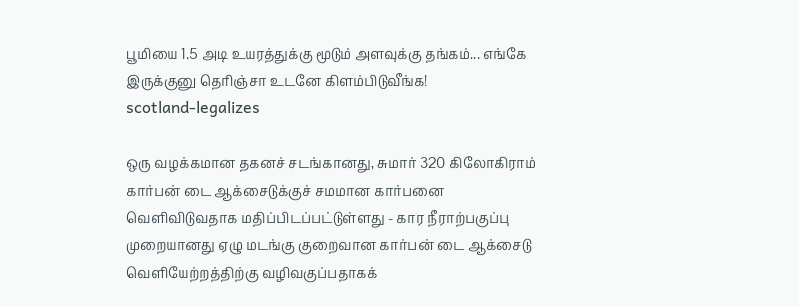பூமியை 1.5 அடி உயரத்துக்கு மூடும் அளவுக்கு தங்கம்... எங்கே இருக்குனு தெரிஞ்சா உடனே கிளம்பிடுவீங்க!
scotland-legalizes

ஒரு வழக்கமான தகனச் சடங்கானது, சுமார் 320 கிலோகிராம் கார்பன் டை ஆக்சைடுக்குச் சமமான கார்பனை வெளிவிடுவதாக மதிப்பிடப்பட்டுள்ளது - கார நீராற்பகுப்பு முறையானது ஏழு மடங்கு குறைவான கார்பன் டை ஆக்சைடு வெளியேற்றத்திற்கு வழிவகுப்பதாகக்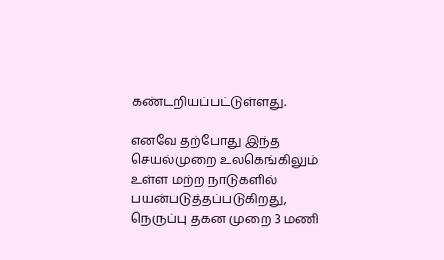கண்டறியப்பட்டுள்ளது.

எனவே தற்போது இந்த செயல்முறை உலகெங்கிலும் உள்ள மற்ற நாடுகளில் பயன்படுத்தப்படுகிறது, நெருப்பு தகன முறை 3 மணி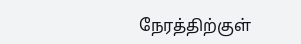நேரத்திற்குள்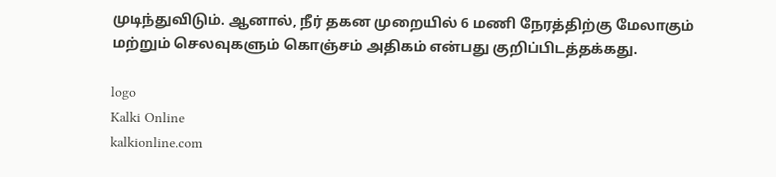முடிந்துவிடும். ஆனால், நீர் தகன முறையில் 6 மணி நேரத்திற்கு மேலாகும் மற்றும் செலவுகளும் கொஞ்சம் அதிகம் என்பது குறிப்பிடத்தக்கது.

logo
Kalki Online
kalkionline.com